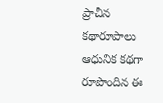ప్రాచీన కథారూపాలు ఆధునిక కథగా రూపొందిన ఈ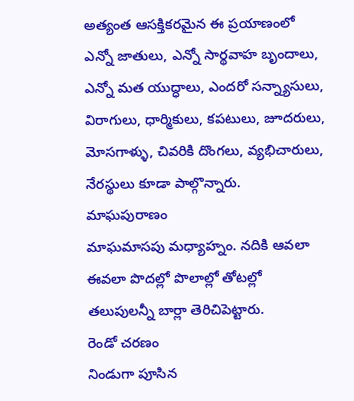అత్యంత ఆసక్తికరమైన ఈ ప్రయాణంలో ఎన్నో జాతులు, ఎన్నో సార్థవాహ బృందాలు, ఎన్నో మత యుద్ధాలు, ఎందరో సన్న్యాసులు, విరాగులు, ధార్మికులు, కపటులు, జూదరులు, మోసగాళ్ళు, చివరికి దొంగలు, వ్యభిచారులు, నేరస్థులు కూడా పాల్గొన్నారు.
మాఘపురాణం
మాఘమాసపు మధ్యాహ్నం. నదికి ఆవలా ఈవలా పొదల్లో పొలాల్లో తోటల్లో తలుపులన్నీ బార్లా తెరిచిపెట్టారు.
రెండో చరణం
నిండుగా పూసిన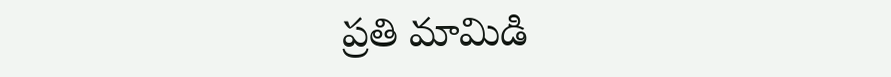ప్రతి మామిడి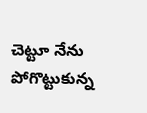చెట్టూ నేను పోగొట్టుకున్న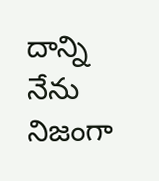దాన్ని నేను నిజంగా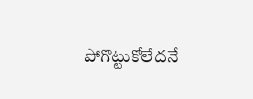పోగొట్టుకోలేదనే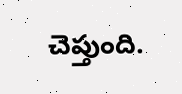చెప్తుంది.